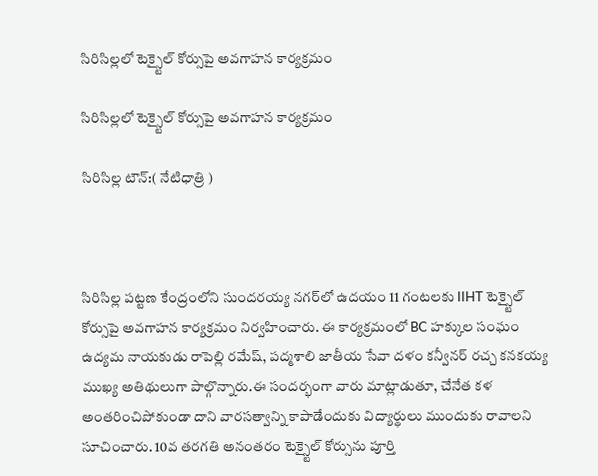సిరిసిల్లలో టెక్స్టైల్ కోర్సుపై అవగాహన కార్యక్రమం

సిరిసిల్లలో టెక్స్టైల్ కోర్సుపై అవగాహన కార్యక్రమం

సిరిసిల్ల టౌన్:( నేటిధాత్రి )



సిరిసిల్ల పట్టణ కేంద్రంలోని సుందరయ్య నగర్‌లో ఉదయం 11 గంటలకు IIHT టెక్స్టైల్ కోర్సుపై అవగాహన కార్యక్రమం నిర్వహించారు. ఈ కార్యక్రమంలో BC హక్కుల సంఘం ఉద్యమ నాయకుడు రాపెల్లి రమేష్, పద్మశాలి జాతీయ సేవా దళం కన్వీనర్ రచ్చ కనకయ్య ముఖ్య అతిథులుగా పాల్గొన్నారు.ఈ సందర్భంగా వారు మాట్లాడుతూ, చేనేత కళ అంతరించిపోకుండా దాని వారసత్వాన్ని కాపాడేందుకు విద్యార్థులు ముందుకు రావాలని సూచించారు. 10వ తరగతి అనంతరం టెక్స్టైల్ కోర్సును పూర్తి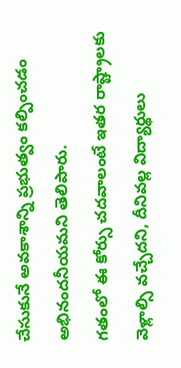చేసుకునే అవకాశాన్ని ప్రభుత్వం కల్పించడం అభినందనీయమని తెలిపారు.
గతంలో ఈ కోర్సు చదవాలంటే ఇతర రాష్ట్రాలకు వెళ్లాల్సి వచ్చేదని, దీనివల్ల విద్యార్థులు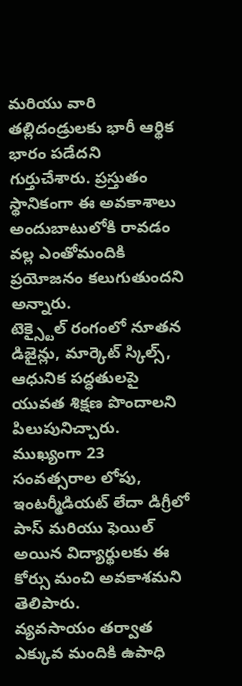మరియు వారి తల్లిదండ్రులకు భారీ ఆర్థిక భారం పడేదని గుర్తుచేశారు. ప్రస్తుతం స్థానికంగా ఈ అవకాశాలు అందుబాటులోకి రావడం వల్ల ఎంతోమందికి ప్రయోజనం కలుగుతుందని అన్నారు.
టెక్స్టైల్ రంగంలో నూతన డిజైన్లు, మార్కెట్ స్కిల్స్, ఆధునిక పద్ధతులపై యువత శిక్షణ పొందాలని పిలుపునిచ్చారు. ముఖ్యంగా 23 సంవత్సరాల లోపు, ఇంటర్మీడియట్ లేదా డిగ్రీలో పాస్ మరియు ఫెయిల్ అయిన విద్యార్థులకు ఈ కోర్సు మంచి అవకాశమని తెలిపారు.
వ్యవసాయం తర్వాత ఎక్కువ మందికి ఉపాధి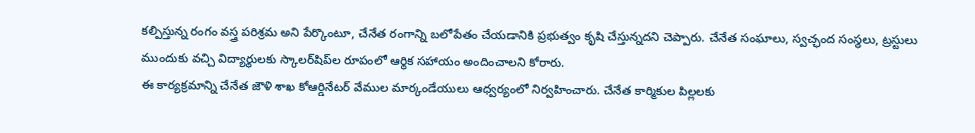కల్పిస్తున్న రంగం వస్త్ర పరిశ్రమ అని పేర్కొంటూ, చేనేత రంగాన్ని బలోపేతం చేయడానికి ప్రభుత్వం కృషి చేస్తున్నదని చెప్పారు. చేనేత సంఘాలు, స్వచ్ఛంద సంస్థలు, ట్రస్టులు ముందుకు వచ్చి విద్యార్థులకు స్కాలర్‌షిప్‌ల రూపంలో ఆర్థిక సహాయం అందించాలని కోరారు.
ఈ కార్యక్రమాన్ని చేనేత జౌళి శాఖ కోఆర్డినేటర్ వేముల మార్కండేయులు ఆధ్వర్యంలో నిర్వహించారు. చేనేత కార్మికుల పిల్లలకు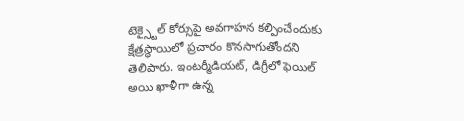టెక్స్టైల్ కోర్సుపై అవగాహన కల్పించేందుకు క్షేత్రస్థాయిలో ప్రచారం కొనసాగుతోందని తెలిపారు. ఇంటర్మీడియట్, డిగ్రీలో ఫెయిల్ అయి ఖాళీగా ఉన్న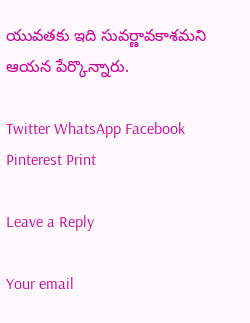యువతకు ఇది సువర్ణావకాశమని ఆయన పేర్కొన్నారు.

Twitter WhatsApp Facebook Pinterest Print

Leave a Reply

Your email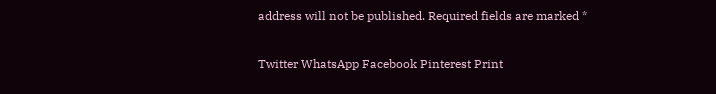address will not be published. Required fields are marked *

Twitter WhatsApp Facebook Pinterest Print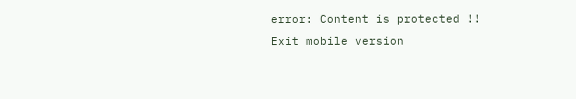error: Content is protected !!
Exit mobile version